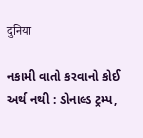दुनिया

નકામી વાતો કરવાનો કોઈ અર્થ નથી : ડોનાલ્ડ ટ્રમ્પ,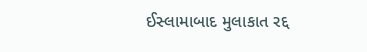ઈસ્લામાબાદ મુલાકાત રદ્દ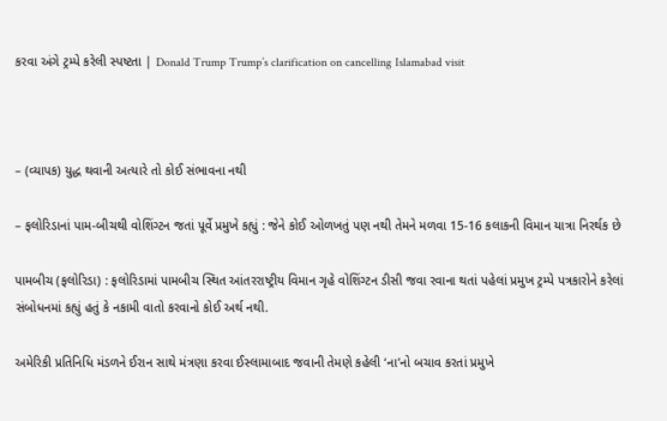કરવા અંગે ટ્રમ્પે કરેલી સ્પષ્ટતા | Donald Trump Trump’s clarification on cancelling Islamabad visit



– (વ્યાપક) યુદ્ધ થવાની અત્યારે તો કોઈ સંભાવના નથી

– ફલોરિડાનાં પામ-બીચથી વોશિંગ્ટન જતાં પૂર્વે પ્રમુખે કહ્યું : જેને કોઈ ઓળખતું પણ નથી તેમને મળવા 15-16 કલાકની વિમાન યાત્રા નિરર્થક છે

પામબીચ (ફલોરિડા) : ફલોરિડામાં પામબીચ સ્થિત આંતરરાષ્ટ્રીય વિમાન ગૃહે વોશિંગ્ટન ડીસી જવા રવાના થતાં પહેલાં પ્રમુખ ટ્રમ્પે પત્રકારોને કરેલાં સંબોધનમાં કહ્યું હતું કે નકામી વાતો કરવાનો કોઈ અર્થ નથી.

અમેરિકી પ્રતિનિધિ મંડળને ઈરાન સાથે મંત્રણા કરવા ઈસ્લામાબાદ જવાની તેમણે કહેલી ‘ના’નો બચાવ કરતાં પ્રમુખે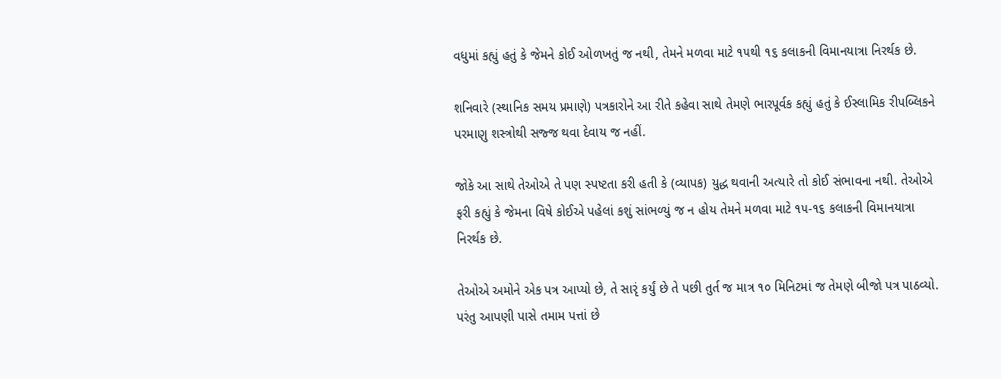વધુમાં કહ્યું હતું કે જેમને કોઈ ઓળખતું જ નથી, તેમને મળવા માટે ૧૫થી ૧૬ કલાકની વિમાનયાત્રા નિરર્થક છે.

શનિવારે (સ્થાનિક સમય પ્રમાણે) પત્રકારોને આ રીતે કહેવા સાથે તેમણે ભારપૂર્વક કહ્યું હતું કે ઈસ્લામિક રીપબ્લિકને પરમાણુ શસ્ત્રોથી સજ્જ થવા દેવાય જ નહીં.

જોકે આ સાથે તેઓએ તે પણ સ્પષ્ટતા કરી હતી કે (વ્યાપક) યુદ્ધ થવાની અત્યારે તો કોઈ સંભાવના નથી. તેઓએ ફરી કહ્યું કે જેમના વિષે કોઈએ પહેલાં કશું સાંભળ્યું જ ન હોય તેમને મળવા માટે ૧૫-૧૬ કલાકની વિમાનયાત્રા નિરર્થક છે.

તેઓએ અમોને એક પત્ર આપ્યો છે, તે સારૃં કર્યું છે તે પછી તુર્ત જ માત્ર ૧૦ મિનિટમાં જ તેમણે બીજો પત્ર પાઠવ્યો. પરંતુ આપણી પાસે તમામ પત્તાં છે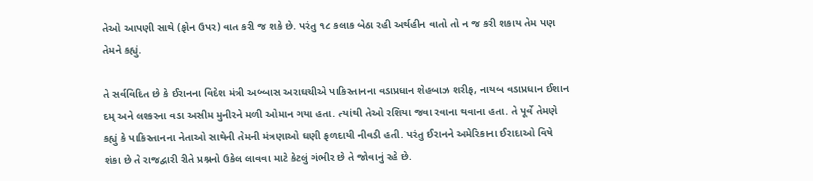તેઓ આપણી સાથે (ફોન ઉપર) વાત કરી જ શકે છે. પરંતુ ૧૮ કલાક બેઠા રહી અર્થહીન વાતો તો ન જ કરી શકાય તેમ પણ તેમને કહ્યું.

તે સર્વવિદિત છે કે ઈરાનના વિદેશ મંત્રી અબ્બાસ અરાઘચીએ પાકિસ્તાનના વડાપ્રધાન શેહબાઝ શરીફ, નાયબ વડાપ્રધાન ઈશાન દમ્ અને લશ્કરના વડા અસીમ મુનીરને મળી ઓમાન ગયા હતા. ત્યાંથી તેઓ રશિયા જવા રવાના થવાના હતા. તે પૂર્વે તેમણે કહ્યું કે પાકિસ્તાનના નેતાઓ સાથેની તેમની મંત્રણાઓ ઘણી ફળદાયી નીવડી હતી. પરંતુ ઈરાનને અમેરિકાના ઈરાદાઓ વિષે શંકા છે તે રાજદ્વારી રીતે પ્રશ્નનો ઉકેલ લાવવા માટે કેટલું ગંભીર છે તે જોવાનું રહે છે.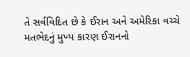તે સર્વવિદિત છે કે ઈરાન અને અમેરિકા વચ્ચે મતભેદનું મુખ્ય કારણ ઈરાનનો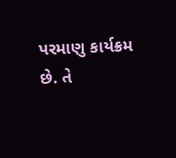પરમાણુ કાર્યક્રમ છે. તે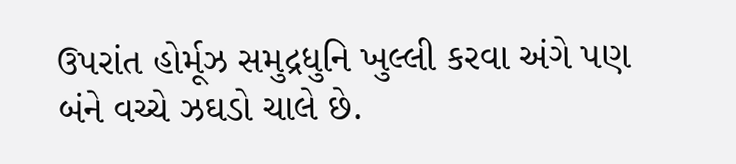ઉપરાંત હોર્મૂઝ સમુદ્રધુનિ ખુલ્લી કરવા અંગે પણ બંને વચ્ચે ઝઘડો ચાલે છે.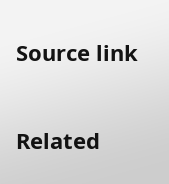Source link

Related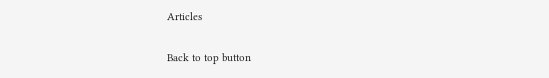Articles

Back to top button